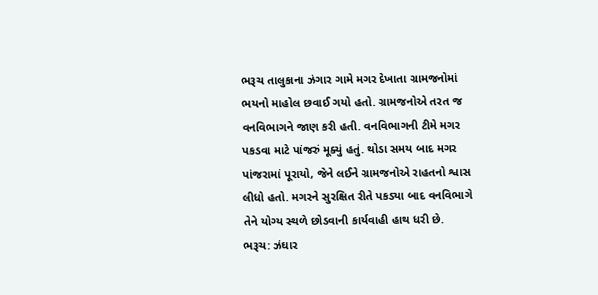ભરૂચ તાલુકાના ઝંગાર ગામે મગર દેખાતા ગ્રામજનોમાં ભયનો માહોલ છવાઈ ગયો હતો. ગ્રામજનોએ તરત જ વનવિભાગને જાણ કરી હતી. વનવિભાગની ટીમે મગર પકડવા માટે પાંજરું મૂક્યું હતું. થોડા સમય બાદ મગર પાંજરામાં પૂરાયો, જેને લઈને ગ્રામજનોએ રાહતનો શ્વાસ લીધો હતો. મગરને સુરક્ષિત રીતે પકડ્યા બાદ વનવિભાગે તેને યોગ્ય સ્થળે છોડવાની કાર્યવાહી હાથ ધરી છે.
ભરૂચ: ઝંઘાર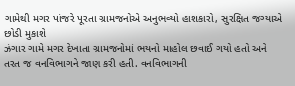ગામેથી મગર પાંજરે પૂરતા ગ્રામજનોએ અનુભવ્યો હાશકારો, સુરક્ષિત જગ્યાએ છોડી મુકાશે
ઝંગાર ગામે મગર દેખાતા ગ્રામજનોમાં ભયનો માહોલ છવાઈ ગયો હતો અને તરત જ વનવિભાગને જાણ કરી હતી. વનવિભાગની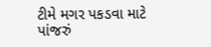ટીમે મગર પકડવા માટે પાંજરું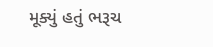મૂક્યું હતું ભરૂચ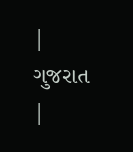| ગુજરાત |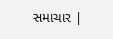સમાચાર |